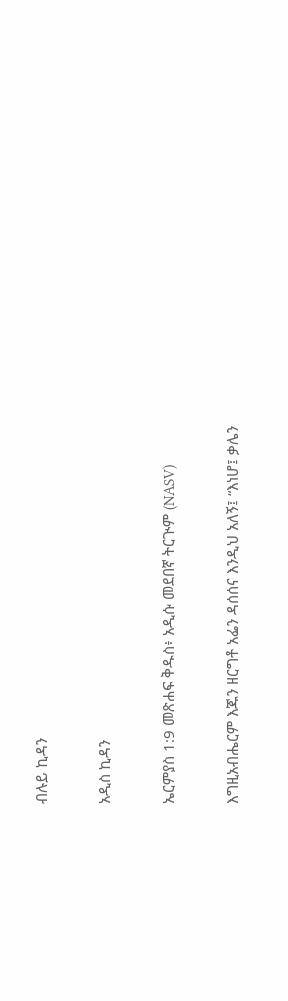ብሉይ ኪዳን

አዲስ ኪዳን

ኤርምያስ 1:9 መጽሐፍ ቅዱስ፥ አዲሱ መደበኛ ትርጒም (NASV)

እግዚአብሔርም እጁን ዘርግቶ አፌን ዳሰሰና እንዲህ አለኝ፤ “እነሆ፤ ቃሌን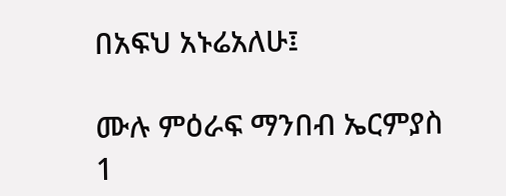በአፍህ አኑሬአለሁ፤

ሙሉ ምዕራፍ ማንበብ ኤርምያስ 1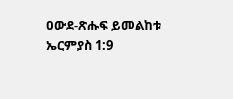ዐውደ-ጽሑፍ ይመልከቱ ኤርምያስ 1:9